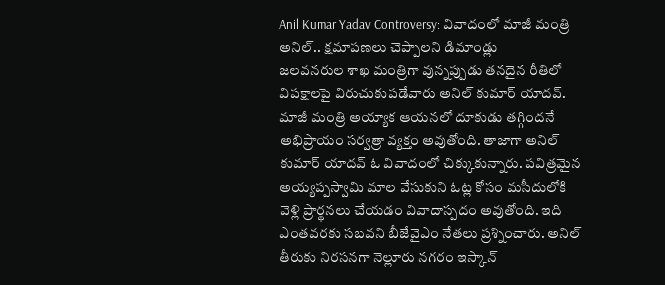Anil Kumar Yadav Controversy: వివాదంలో మాజీ మంత్రి అనిల్.. క్షమాపణలు చెప్పాలని డిమాండ్లు
జలవనరుల శాఖ మంత్రిగా వున్నప్పుడు తనదైన రీతిలో విపక్షాలపై విరుచుకుపడేవారు అనిల్ కుమార్ యాదవ్. మాజీ మంత్రి అయ్యాక ఆయనలో దూకుడు తగ్గిందనే అభిప్రాయం సర్వత్రా వ్యక్తం అవుతోంది. తాజాగా అనిల్ కుమార్ యాదవ్ ఓ వివాదంలో చిక్కుకున్నారు. పవిత్రమైన అయ్యప్పస్వామి మాల వేసుకుని ఓట్ల కోసం మసీదులోకి వెళ్లి ప్రార్థనలు చేయడం వివాదాస్పదం అవుతోంది. ఇది ఎంతవరకు సబవని బీజేవైఎం నేతలు ప్రశ్నించారు. అనిల్ తీరుకు నిరసనగా నెల్లూరు నగరం ఇస్కాన్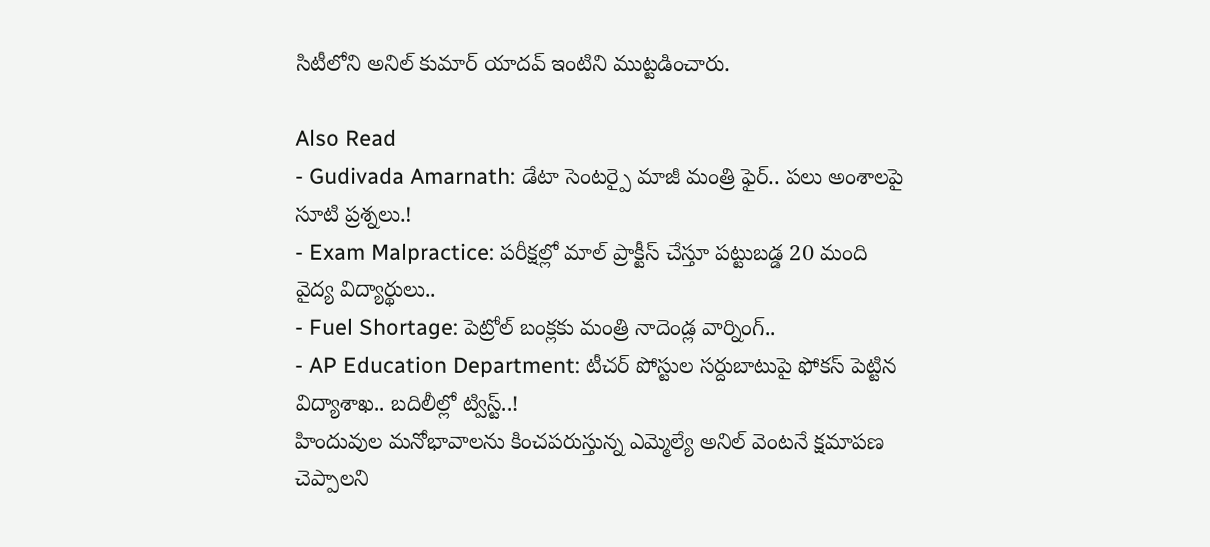సిటీలోని అనిల్ కుమార్ యాదవ్ ఇంటిని ముట్టడించారు.

Also Read
- Gudivada Amarnath: డేటా సెంటర్పై మాజీ మంత్రి ఫైర్.. పలు అంశాలపై సూటి ప్రశ్నలు.!
- Exam Malpractice: పరీక్షల్లో మాల్ ప్రాక్టీస్ చేస్తూ పట్టుబడ్డ 20 మంది వైద్య విద్యార్థులు..
- Fuel Shortage: పెట్రోల్ బంక్లకు మంత్రి నాదెండ్ల వార్నింగ్..
- AP Education Department: టీచర్ పోస్టుల సర్దుబాటుపై ఫోకస్ పెట్టిన విద్యాశాఖ.. బదిలీల్లో ట్విస్ట్..!
హిందువుల మనోభావాలను కించపరుస్తున్న ఎమ్మెల్యే అనిల్ వెంటనే క్షమాపణ చెప్పాలని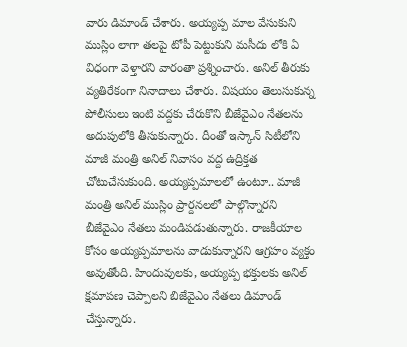వారు డిమాండ్ చేశారు. అయ్యప్ప మాల వేసుకుని ముస్లిం లాగా తలపై టోపీ పెట్టుకుని మసీదు లోకి ఏ విధంగా వెళ్తారని వారంతా ప్రశ్నించారు. అనిల్ తీరుకు వ్యతిరేకంగా నినాదాలు చేశారు. విషయం తెలుసుకున్న పోలీసులు ఇంటి వద్దకు చేరుకొని బీజేవైఎం నేతలను అదుపులోకి తీసుకున్నారు. దీంతో ఇస్కాన్ సిటీలోని మాజీ మంత్రి అనిల్ నివాసం వద్ద ఉద్రిక్తత చోటుచేసుకుంది. అయ్యప్పమాలలో ఉంటూ.. మాజీ మంత్రి అనిల్ ముస్లిం ప్రార్దనలలో పాల్గొన్నారని బీజేవైఎం నేతలు మండిపడుతున్నారు. రాజకీయాల కోసం అయ్యప్పమాలను వాడుకున్నారని ఆగ్రహం వ్యక్తం అవుతోంది. హిందువులకు, అయ్యప్ప భక్తులకు అనిల్ క్షమాపణ చెప్పాలని బిజేవైఎం నేతలు డిమాండ్ చేస్తున్నారు.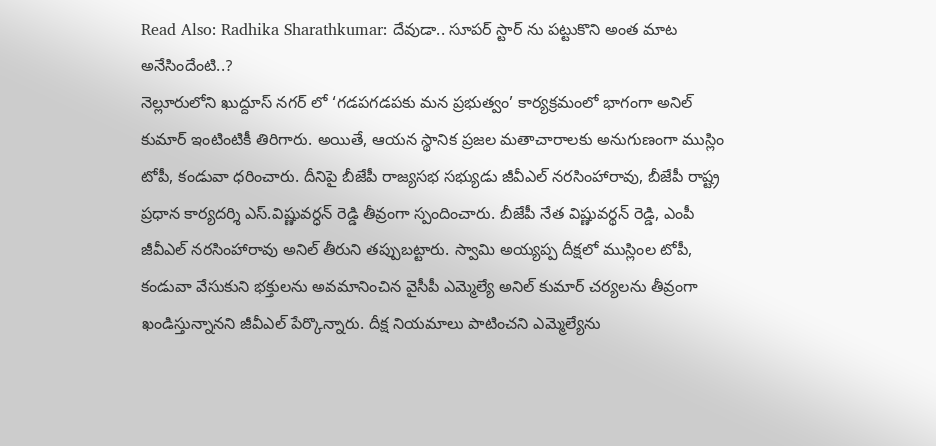Read Also: Radhika Sharathkumar: దేవుడా.. సూపర్ స్టార్ ను పట్టుకొని అంత మాట అనేసిందేంటి..?
నెల్లూరులోని ఖుద్దూస్ నగర్ లో ‘గడపగడపకు మన ప్రభుత్వం’ కార్యక్రమంలో భాగంగా అనిల్ కుమార్ ఇంటింటికీ తిరిగారు. అయితే, ఆయన స్థానిక ప్రజల మతాచారాలకు అనుగుణంగా ముస్లిం టోపీ, కండువా ధరించారు. దీనిపై బీజేపీ రాజ్యసభ సభ్యుడు జీవీఎల్ నరసింహారావు, బీజేపీ రాష్ట్ర ప్రధాన కార్యదర్శి ఎస్.విష్ణువర్ధన్ రెడ్డి తీవ్రంగా స్పందించారు. బీజేపీ నేత విష్ణువర్థన్ రెడ్డి, ఎంపీ జీవీఎల్ నరసింహారావు అనిల్ తీరుని తప్పుబట్టారు. స్వామి అయ్యప్ప దీక్షలో ముస్లింల టోపీ, కండువా వేసుకుని భక్తులను అవమానించిన వైసీపీ ఎమ్మెల్యే అనిల్ కుమార్ చర్యలను తీవ్రంగా ఖండిస్తున్నానని జీవీఎల్ పేర్కొన్నారు. దీక్ష నియమాలు పాటించని ఎమ్మెల్యేను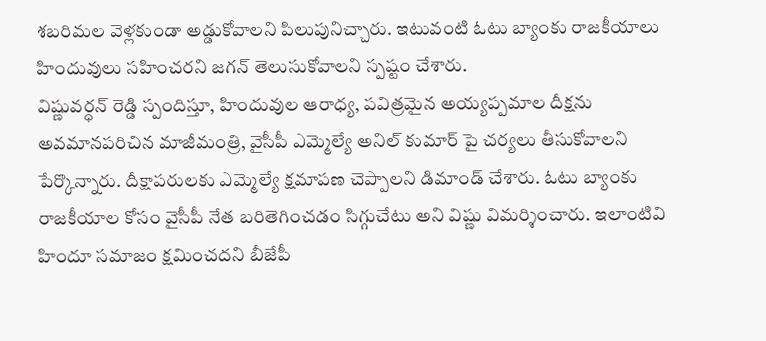శబరిమల వెళ్లకుండా అడ్డుకోవాలని పిలుపునిచ్చారు. ఇటువంటి ఓటు బ్యాంకు రాజకీయాలు హిందువులు సహించరని జగన్ తెలుసుకోవాలని స్పష్టం చేశారు.
విష్ణువర్ధన్ రెడ్డి స్పందిస్తూ, హిందువుల ఆరాధ్య, పవిత్రమైన అయ్యప్పమాల దీక్షను అవమానపరిచిన మాజీమంత్రి, వైసీపీ ఎమ్మెల్యే అనిల్ కుమార్ పై చర్యలు తీసుకోవాలని పేర్కొన్నారు. దీక్షాపరులకు ఎమ్మెల్యే క్షమాపణ చెప్పాలని డిమాండ్ చేశారు. ఓటు బ్యాంకు రాజకీయాల కోసం వైసీపీ నేత బరితెగించడం సిగ్గుచేటు అని విష్ణు విమర్శించారు. ఇలాంటివి హిందూ సమాజం క్షమించదని బీజేపీ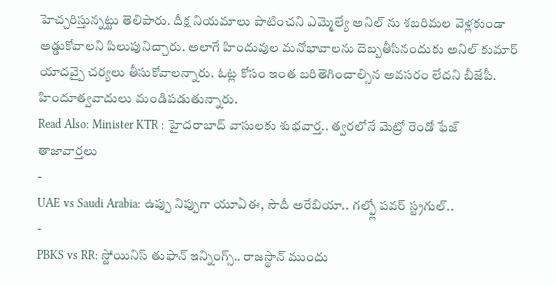హెచ్చరిస్తున్నట్టు తెలిపారు. దీక్ష నియమాలు పాటించని ఎమ్మెల్యే అనిల్ ను శబరిమల వెళ్లకుండా అడ్డుకోవాలని పిలుపునిచ్చారు. అలాగే హిందువుల మనోభావాలను దెబ్బతీసినందుకు అనిల్ కుమార్ యాదవ్పై చర్యలు తీసుకోవాలన్నారు. ఓట్ల కోసం ఇంత బరితెగించాల్సిన అవసరం లేదని బీజేపీ. హిందూత్వవాదులు మండిపడుతున్నారు.
Read Also: Minister KTR : హైదరాబాద్ వాసులకు శుభవార్త.. త్వరలోనే మెట్రో రెండో ఫేజ్
తాజావార్తలు
-
UAE vs Saudi Arabia: ఉప్పు నిప్పుగా యూఏఈ, సౌదీ అరేబియా.. గల్ఫ్లో పవర్ స్ట్రగుల్..
-
PBKS vs RR: స్టోయినిస్ తుఫాన్ ఇన్నింగ్స్.. రాజస్థాన్ ముందు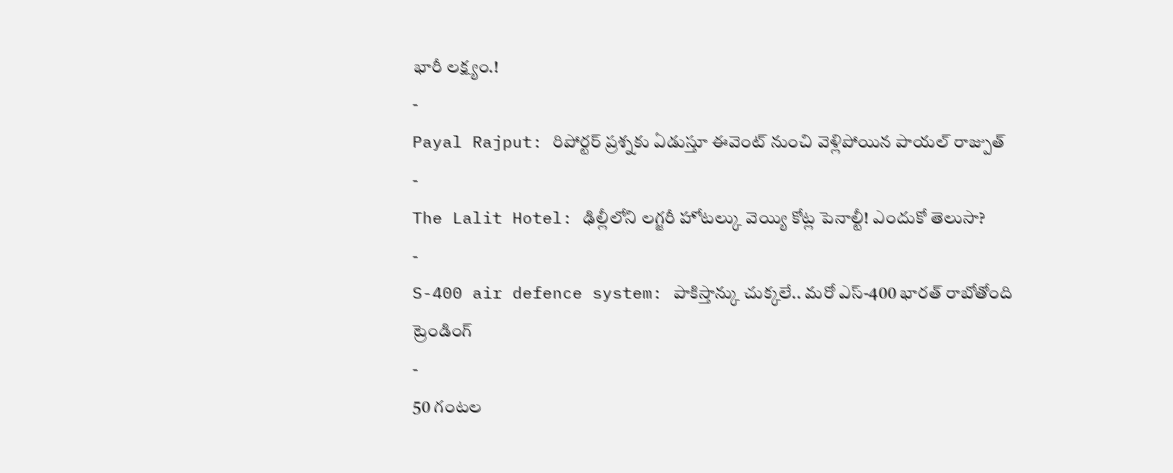భారీ లక్ష్యం.!
-
Payal Rajput: రిపోర్టర్ ప్రశ్నకు ఏడుస్తూ ఈవెంట్ నుంచి వెళ్లిపోయిన పాయల్ రాజ్పుత్
-
The Lalit Hotel: ఢిల్లీలోని లగ్జరీ హోటల్కు వెయ్యి కోట్ల పెనాల్టీ! ఎందుకో తెలుసా?
-
S-400 air defence system: పాకిస్తాన్కు చుక్కలే.. మరో ఎస్-400 భారత్ రాబోతోంది
ట్రెండింగ్
-
50 గంటల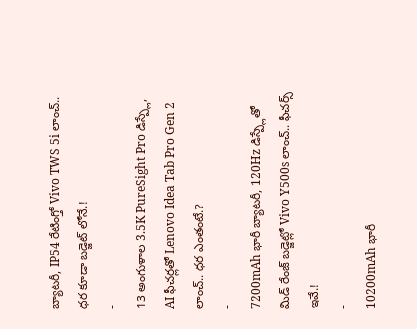బ్యాటరీ, IP54 రేటింగ్తో Vivo TWS 5i లాంచ్.. ధర కూడా బడ్జెట్ లోనే.!
-
13 అంగుళాల 3.5K PureSight Pro డిస్ప్లే, AI ఫీచర్లతో Lenovo Idea Tab Pro Gen 2 లాంచ్.. ధర ఎంతంటే.?
-
7200mAh భారీ బ్యాటరీ, 120Hz డిస్ప్లేతో మిడ్ రేంజ్ బడ్జెట్లో Vivo Y500s లాంచ్.. ఫీచర్స్ ఇవే.!
-
10200mAh భారీ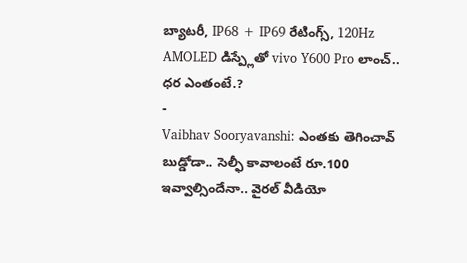బ్యాటరీ, IP68 + IP69 రేటింగ్స్, 120Hz AMOLED డిస్ప్లేతో vivo Y600 Pro లాంచ్.. ధర ఎంతంటే.?
-
Vaibhav Sooryavanshi: ఎంతకు తెగించావ్ బుడ్డోడా.. సెల్ఫీ కావాలంటే రూ.100 ఇవ్వాల్సిందేనా.. వైరల్ వీడియో